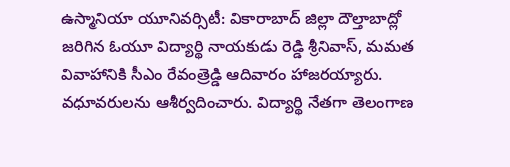ఉస్మానియా యూనివర్సిటీ: వికారాబాద్ జిల్లా దౌల్తాబాద్లో జరిగిన ఓయూ విద్యార్థి నాయకుడు రెడ్డి శ్రీనివాస్, మమత వివాహానికి సీఎం రేవంత్రెడ్డి ఆదివారం హాజరయ్యారు. వధూవరులను ఆశీర్వదించారు. విద్యార్థి నేతగా తెలంగాణ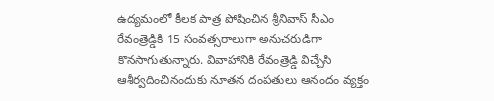ఉద్యమంలో కీలక పాత్ర పోషించిన శ్రీనివాస్ సీఎం రేవంత్రెడ్డికి 15 సంవత్సరాలుగా అనుచరుడిగా కొనసాగుతున్నారు. వివాహానికి రేవంత్రెడ్డి విచ్చేసి ఆశీర్వదించినందుకు నూతన దంపతులు ఆనందం వ్యక్తం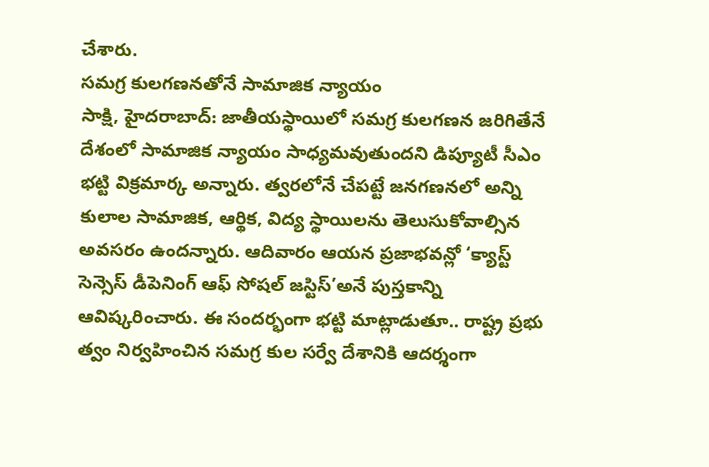చేశారు.
సమగ్ర కులగణనతోనే సామాజిక న్యాయం
సాక్షి, హైదరాబాద్: జాతీయస్థాయిలో సమగ్ర కులగణన జరిగితేనే దేశంలో సామాజిక న్యాయం సాధ్యమవుతుందని డిప్యూటీ సీఎం భట్టి విక్రమార్క అన్నారు. త్వరలోనే చేపట్టే జనగణనలో అన్ని కులాల సామాజిక, ఆర్థిక, విద్య స్థాయిలను తెలుసుకోవాల్సిన అవసరం ఉందన్నారు. ఆదివారం ఆయన ప్రజాభవన్లో ‘క్యాస్ట్ సెన్సెస్ డీపెనింగ్ ఆఫ్ సోషల్ జస్టిస్’అనే పుస్తకాన్ని ఆవిష్కరించారు. ఈ సందర్భంగా భట్టి మాట్లాడుతూ.. రాష్ట్ర ప్రభు త్వం నిర్వహించిన సమగ్ర కుల సర్వే దేశానికి ఆదర్శంగా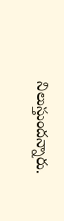నిలుస్తుందన్నారు.